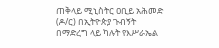ጠቅላይ ሚኒስትር ዐቢይ አሕመድ (ዶ/ር) በኢትዮጵያ ጉብኝት በማድረግ ላይ ካሉት የእሥራኤል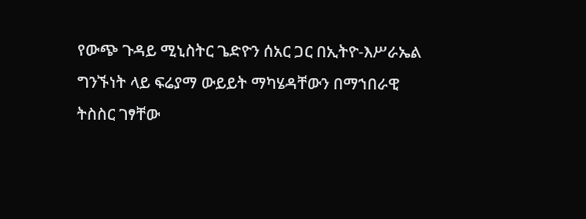የውጭ ጉዳይ ሚኒስትር ጌድዮን ሰአር ጋር በኢትዮ-እሥራኤል ግንኙነት ላይ ፍሬያማ ውይይት ማካሄዳቸውን በማኀበራዊ ትስስር ገፃቸው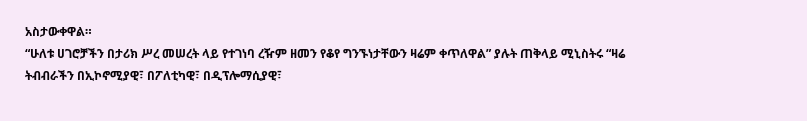አስታውቀዋል።
“ሁለቱ ሀገሮቻችን በታሪክ ሥረ መሠረት ላይ የተገነባ ረዥም ዘመን የቆየ ግንኙነታቸውን ዛሬም ቀጥለዋል” ያሉት ጠቅላይ ሚኒስትሩ “ዛሬ ትብብራችን በኢኮኖሚያዊ፣ በፖለቲካዊ፣ በዲፕሎማሲያዊ፣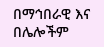በማኅበራዊ እና በሌሎችም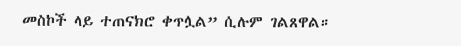መስኮች ላይ ተጠናክሮ ቀጥሏል” ሲሉም ገልጸዋል።